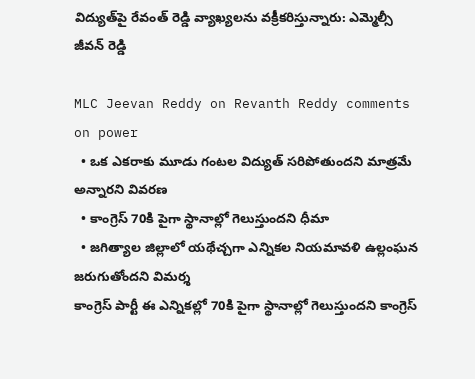విద్యుత్‌పై రేవంత్ రెడ్డి వ్యాఖ్యలను వక్రీకరిస్తున్నారు: ఎమ్మెల్సీ జీవన్ రెడ్డి

MLC Jeevan Reddy on Revanth Reddy comments on power
  • ఒక ఎకరాకు మూడు గంటల విద్యుత్ సరిపోతుందని మాత్రమే అన్నారని వివరణ
  • కాంగ్రెస్ 70కి పైగా స్థానాల్లో గెలుస్తుందని ధీమా
  • జగిత్యాల జిల్లాలో యథేచ్చగా ఎన్నికల నియమావళి ఉల్లంఘన జరుగుతోందని విమర్శ
కాంగ్రెస్ పార్టీ ఈ ఎన్నికల్లో 70కి పైగా స్థానాల్లో గెలుస్తుందని కాంగ్రెస్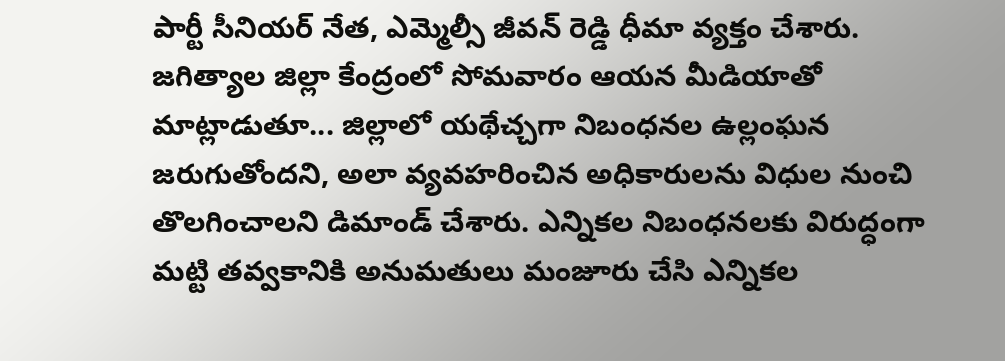పార్టీ సీనియర్ నేత, ఎమ్మెల్సీ జీవన్ రెడ్డి ధీమా వ్యక్తం చేశారు. జగిత్యాల జిల్లా కేంద్రంలో సోమవారం ఆయన మీడియాతో మాట్లాడుతూ... జిల్లాలో యథేచ్చగా నిబంధనల ఉల్లంఘన జరుగుతోందని, అలా వ్యవహరించిన అధికారులను విధుల నుంచి తొలగించాలని డిమాండ్ చేశారు. ఎన్నికల నిబంధనలకు విరుద్ధంగా మట్టి తవ్వకానికి అనుమతులు మంజూరు చేసి ఎన్నికల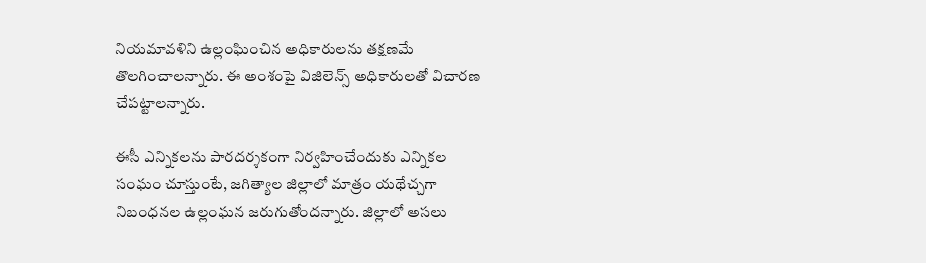నియమావళిని ఉల్లంఘించిన అధికారులను తక్షణమే తొలగించాలన్నారు. ఈ అంశంపై విజిలెన్స్ అధికారులతో విచారణ చేపట్టాలన్నారు.

ఈసీ ఎన్నికలను పారదర్శకంగా నిర్వహించేందుకు ఎన్నికల సంఘం చూస్తుంటే, జగిత్యాల జిల్లాలో మాత్రం యథేచ్చగా నిబంధనల ఉల్లంఘన జరుగుతోందన్నారు. జిల్లాలో అసలు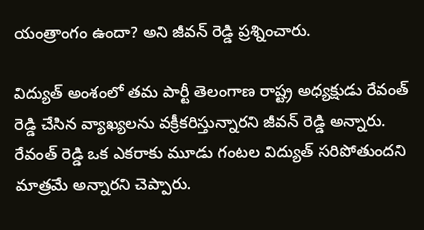యంత్రాంగం ఉందా? అని జీవన్ రెడ్డి ప్రశ్నించారు.

విద్యుత్ అంశంలో తమ పార్టీ తెలంగాణ రాష్ట్ర అధ్యక్షుడు రేవంత్ రెడ్డి చేసిన వ్యాఖ్యలను వక్రీకరిస్తున్నారని జీవన్ రెడ్డి అన్నారు. రేవంత్ రెడ్డి ఒక ఎకరాకు మూడు గంటల విద్యుత్ సరిపోతుందని మాత్రమే అన్నారని చెప్పారు.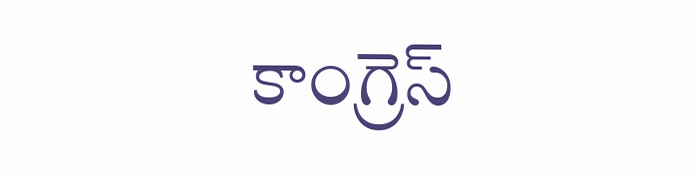కాంగ్రెస్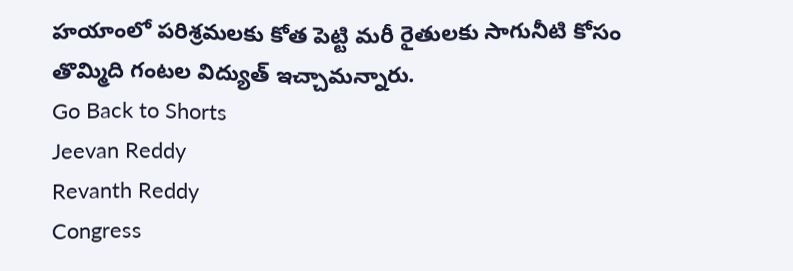హయాంలో పరిశ్రమలకు కోత పెట్టి మరీ రైతులకు సాగునీటి కోసం తొమ్మిది గంటల విద్యుత్ ఇచ్చామన్నారు.
Go Back to Shorts
Jeevan Reddy
Revanth Reddy
Congress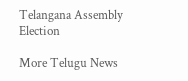Telangana Assembly Election

More Telugu News